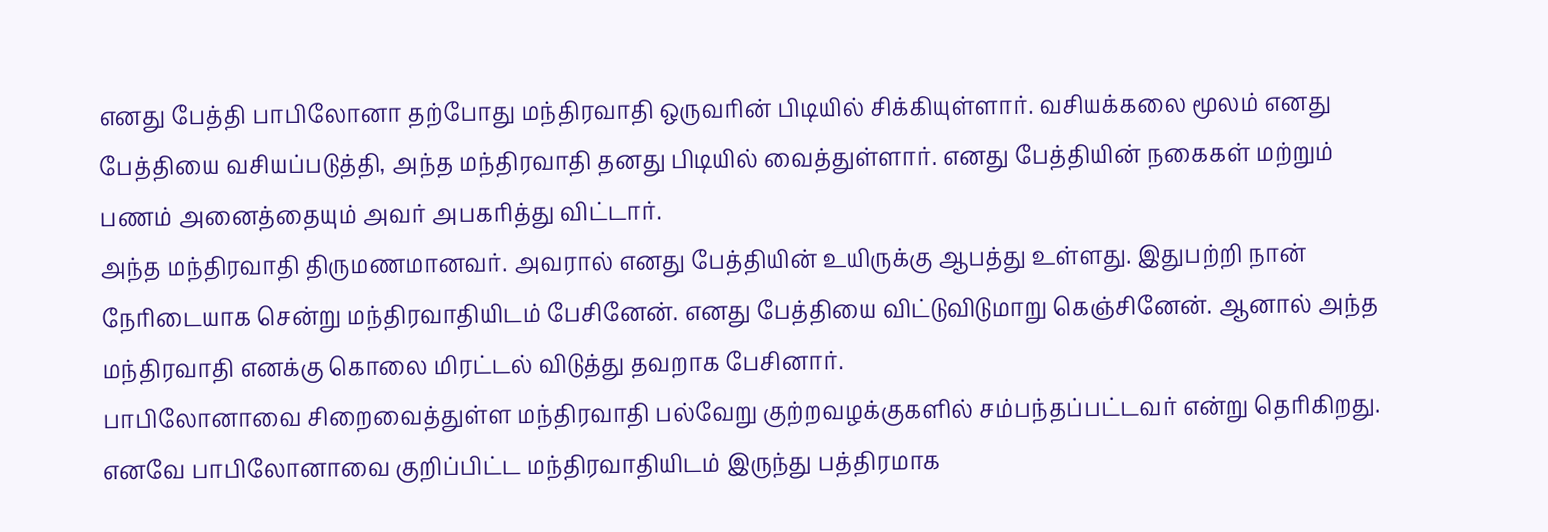எனது பேத்தி பாபிலோனா தற்போது மந்திரவாதி ஒருவரின் பிடியில் சிக்கியுள்ளார். வசியக்கலை மூலம் எனது பேத்தியை வசியப்படுத்தி, அந்த மந்திரவாதி தனது பிடியில் வைத்துள்ளார். எனது பேத்தியின் நகைகள் மற்றும் பணம் அனைத்தையும் அவர் அபகரித்து விட்டார்.
அந்த மந்திரவாதி திருமணமானவர். அவரால் எனது பேத்தியின் உயிருக்கு ஆபத்து உள்ளது. இதுபற்றி நான் நேரிடையாக சென்று மந்திரவாதியிடம் பேசினேன். எனது பேத்தியை விட்டுவிடுமாறு கெஞ்சினேன். ஆனால் அந்த மந்திரவாதி எனக்கு கொலை மிரட்டல் விடுத்து தவறாக பேசினார்.
பாபிலோனாவை சிறைவைத்துள்ள மந்திரவாதி பல்வேறு குற்றவழக்குகளில் சம்பந்தப்பட்டவர் என்று தெரிகிறது. எனவே பாபிலோனாவை குறிப்பிட்ட மந்திரவாதியிடம் இருந்து பத்திரமாக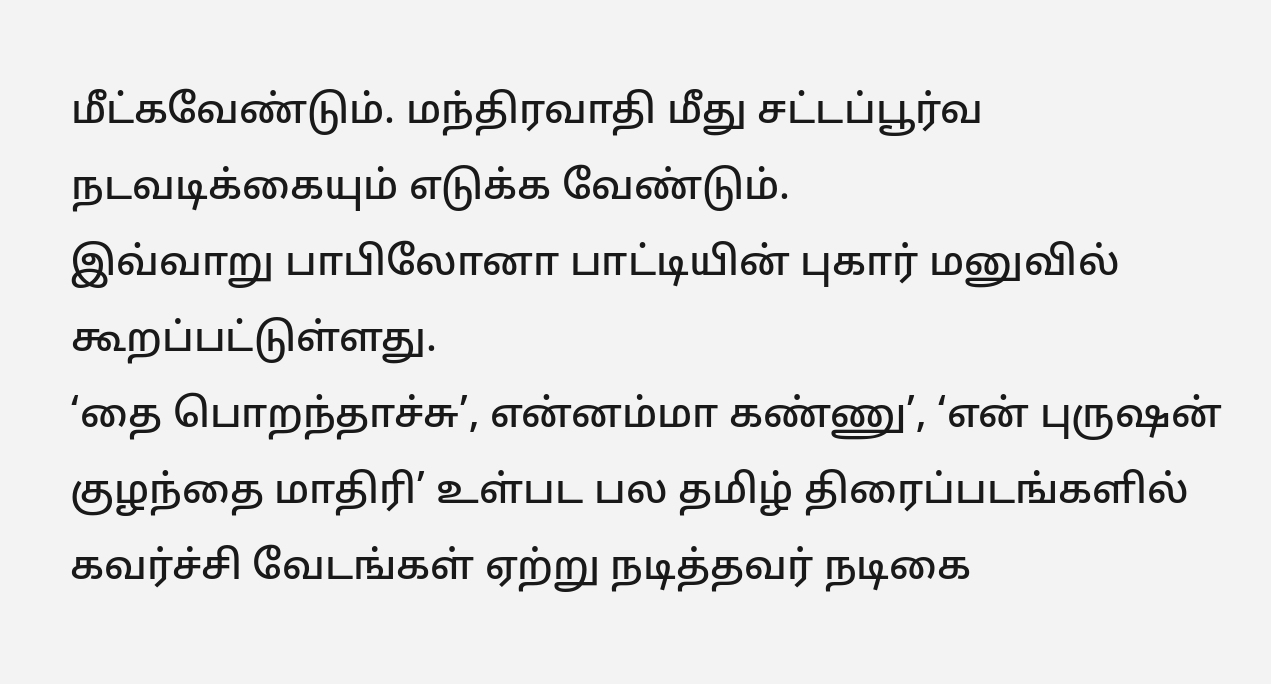மீட்கவேண்டும். மந்திரவாதி மீது சட்டப்பூர்வ நடவடிக்கையும் எடுக்க வேண்டும்.
இவ்வாறு பாபிலோனா பாட்டியின் புகார் மனுவில் கூறப்பட்டுள்ளது.
‘தை பொறந்தாச்சு’, என்னம்மா கண்ணு’, ‘என் புருஷன் குழந்தை மாதிரி’ உள்பட பல தமிழ் திரைப்படங்களில் கவர்ச்சி வேடங்கள் ஏற்று நடித்தவர் நடிகை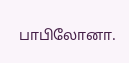பாபிலோனா.